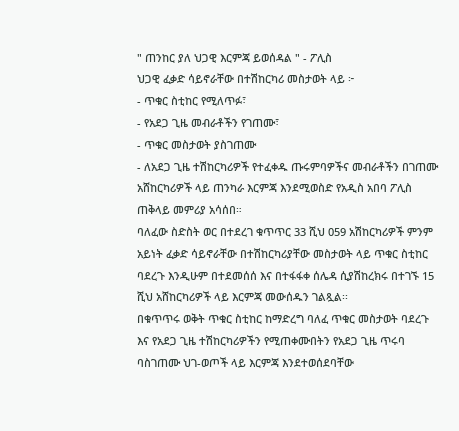" ጠንከር ያለ ህጋዊ እርምጃ ይወሰዳል " - ፖሊስ
ህጋዊ ፈቃድ ሳይኖራቸው በተሽከርካሪ መስታወት ላይ ፦
- ጥቁር ስቲከር የሚለጥፉ፣
- የአደጋ ጊዜ መብራቶችን የገጠሙ፣
- ጥቁር መስታወት ያስገጠሙ
- ለአደጋ ጊዜ ተሽከርካሪዎች የተፈቀዱ ጡሩምባዎችና መብራቶችን በገጠሙ አሸከርካሪዎች ላይ ጠንካራ እርምጃ እንደሚወስድ የአዲስ አበባ ፖሊስ ጠቅላይ መምሪያ አሳሰበ።
ባለፈው ስድስት ወር በተደረገ ቁጥጥር 33 ሺህ 059 አሽከርካሪዎች ምንም አይነት ፈቃድ ሳይኖራቸው በተሽከርካሪያቸው መስታወት ላይ ጥቁር ስቲከር ባደረጉ እንዲሁም በተደመሰሰ እና በተፋፋቀ ሰሌዳ ሲያሽከረክሩ በተገኙ 15 ሺህ አሸከርካሪዎች ላይ እርምጃ መውሰዱን ገልጿል፡፡
በቁጥጥሩ ወቅት ጥቁር ስቲከር ከማድረግ ባለፈ ጥቁር መስታወት ባደረጉ እና የአደጋ ጊዜ ተሽከርካሪዎችን የሚጠቀሙበትን የአደጋ ጊዜ ጥሩባ ባስገጠሙ ህገ-ወጦች ላይ እርምጃ እንደተወሰደባቸው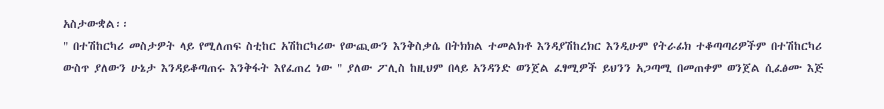አስታውቋል፡፡
" በተሽከርካሪ መስታዎት ላይ የሚለጠፍ ስቲከር አሽከርካሪው የውጪውን እንቅስቃሴ በትክክል ተመልክቶ እንዳያሽከረክር እንዲሁም የትራፊክ ተቆጣጣሪዎችም በተሽከርካሪ ውስጥ ያለውን ሁኔታ እንዳይቆጣጠሩ እንቅፋት እየፈጠረ ነው " ያለው ፖሊስ ከዚህም በላይ አንዳንድ ወንጀል ፈፃሚዎች ይህንን አጋጣሚ በመጠቀም ወንጀል ሲፈፅሙ እጅ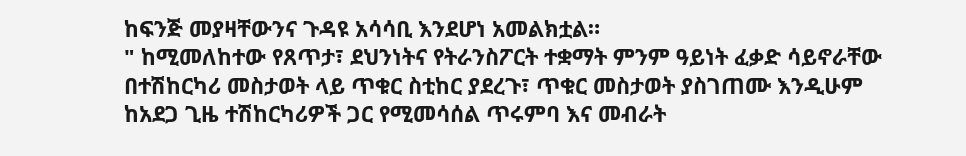ከፍንጅ መያዛቸውንና ጉዳዩ አሳሳቢ እንደሆነ አመልክቷል።
" ከሚመለከተው የጸጥታ፣ ደህንነትና የትራንስፖርት ተቋማት ምንም ዓይነት ፈቃድ ሳይኖራቸው በተሽከርካሪ መስታወት ላይ ጥቁር ስቲከር ያደረጉ፣ ጥቁር መስታወት ያስገጠሙ እንዲሁም ከአደጋ ጊዜ ተሽከርካሪዎች ጋር የሚመሳሰል ጥሩምባ እና መብራት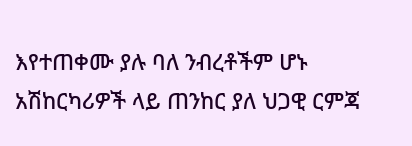እየተጠቀሙ ያሉ ባለ ንብረቶችም ሆኑ አሽከርካሪዎች ላይ ጠንከር ያለ ህጋዊ ርምጃ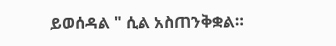ይወሰዳል " ሲል አስጠንቅቋል።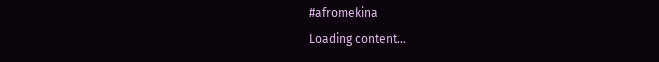#afromekina
Loading content...